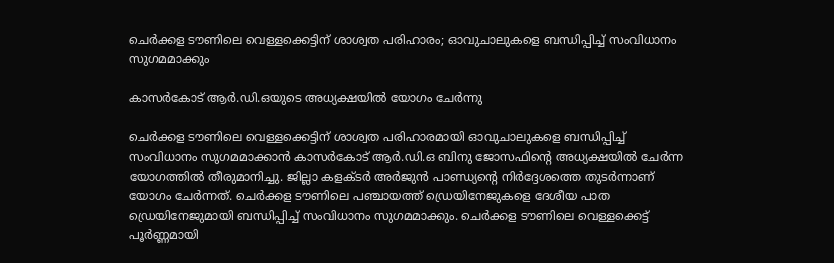ചെര്‍ക്കള ടൗണിലെ വെള്ളക്കെട്ടിന് ശാശ്വത പരിഹാരം; ഓവുചാലുകളെ ബന്ധിപ്പിച്ച് സംവിധാനം സുഗമമാക്കും

കാസര്‍കോട് ആര്‍.ഡി.ഒയുടെ അധ്യക്ഷയില്‍ യോഗം ചേര്‍ന്നു

ചെര്‍ക്കള ടൗണിലെ വെള്ളക്കെട്ടിന് ശാശ്വത പരിഹാരമായി ഓവുചാലുകളെ ബന്ധിപ്പിച്ച് സംവിധാനം സുഗമമാക്കാന്‍ കാസര്‍കോട് ആര്‍.ഡി.ഒ ബിനു ജോസഫിന്റെ അധ്യക്ഷയില്‍ ചേര്‍ന്ന യോഗത്തില്‍ തീരുമാനിച്ചു. ജില്ലാ കളക്ടര്‍ അര്‍ജുന്‍ പാണ്ഡ്യന്റെ നിര്‍ദ്ദേശത്തെ തുടര്‍ന്നാണ് യോഗം ചേര്‍ന്നത്. ചെര്‍ക്കള ടൗണിലെ പഞ്ചായത്ത് ഡ്രെയിനേജുകളെ ദേശീയ പാത ഡ്രെയിനേജുമായി ബന്ധിപ്പിച്ച് സംവിധാനം സുഗമമാക്കും. ചെര്‍ക്കള ടൗണിലെ വെള്ളക്കെട്ട് പൂര്‍ണ്ണമായി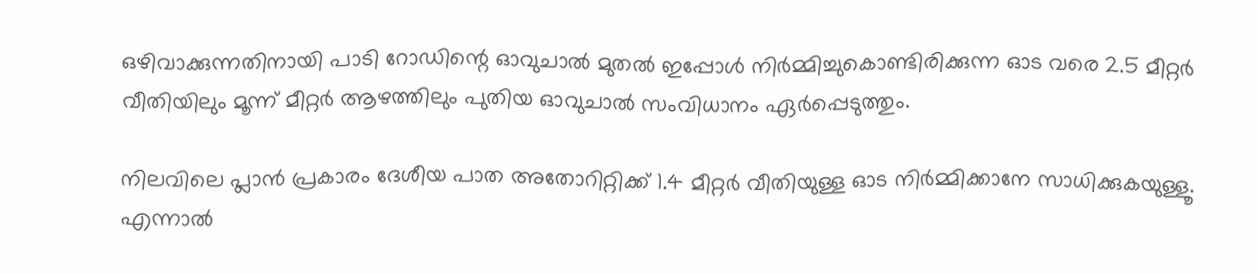ഒഴിവാക്കുന്നതിനായി പാടി റോഡിന്റെ ഓവുചാല്‍ മുതല്‍ ഇപ്പോള്‍ നിര്‍മ്മിച്ചുകൊണ്ടിരിക്കുന്ന ഓട വരെ 2.5 മീറ്റര്‍ വീതിയിലും മൂന്ന് മീറ്റര്‍ ആഴത്തിലും പുതിയ ഓവുചാല്‍ സംവിധാനം ഏര്‍പ്പെടുത്തും.

നിലവിലെ പ്ലാന്‍ പ്രകാരം ദേശീയ പാത അതോറിറ്റിക്ക് 1.4 മീറ്റര്‍ വീതിയുള്ള ഓട നിര്‍മ്മിക്കാനേ സാധിക്കുകയുള്ളൂ. എന്നാല്‍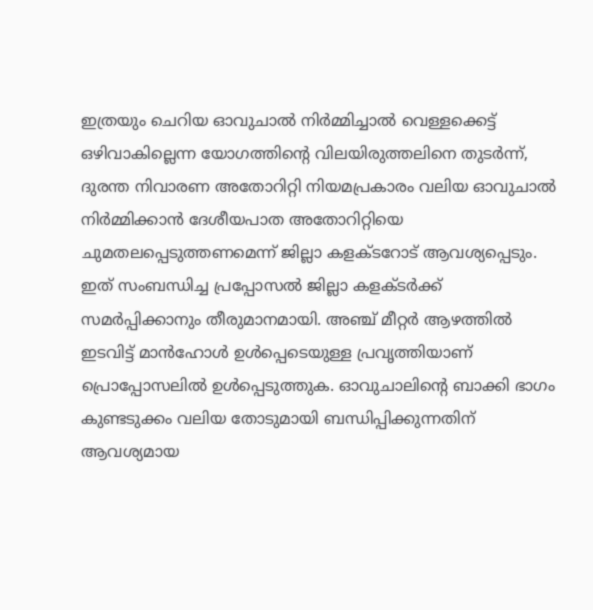ഇത്രയും ചെറിയ ഓവുചാല്‍ നിര്‍മ്മിച്ചാല്‍ വെള്ളക്കെട്ട് ഒഴിവാകില്ലെന്ന യോഗത്തിന്റെ വിലയിരുത്തലിനെ തുടര്‍ന്ന്, ദുരന്ത നിവാരണ അതോറിറ്റി നിയമപ്രകാരം വലിയ ഓവുചാല്‍ നിര്‍മ്മിക്കാന്‍ ദേശീയപാത അതോറിറ്റിയെ ചുമതലപ്പെടുത്തണമെന്ന് ജില്ലാ കളക്ടറോട് ആവശ്യപ്പെടും. ഇത് സംബന്ധിച്ച പ്രപ്പോസല്‍ ജില്ലാ കളക്ടര്‍ക്ക് സമര്‍പ്പിക്കാനും തീരുമാനമായി. അഞ്ച് മീറ്റര്‍ ആഴത്തില്‍ ഇടവിട്ട് മാന്‍ഹോള്‍ ഉള്‍പ്പെടെയുള്ള പ്രവൃത്തിയാണ് പ്രൊപ്പോസലില്‍ ഉള്‍പ്പെടുത്തുക. ഓവുചാലിന്റെ ബാക്കി ഭാഗം കുണ്ടടുക്കം വലിയ തോടുമായി ബന്ധിപ്പിക്കുന്നതിന് ആവശ്യമായ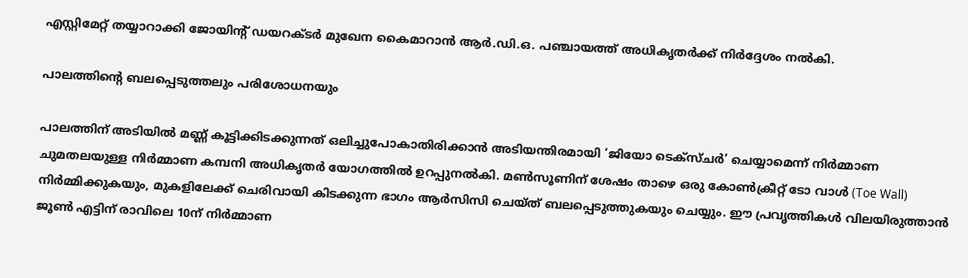എസ്റ്റിമേറ്റ് തയ്യാറാക്കി ജോയിന്റ് ഡയറക്ടര്‍ മുഖേന കൈമാറാന്‍ ആര്‍.ഡി.ഒ. പഞ്ചായത്ത് അധികൃതര്‍ക്ക് നിര്‍ദ്ദേശം നല്‍കി.

പാലത്തിന്റെ ബലപ്പെടുത്തലും പരിശോധനയും

പാലത്തിന് അടിയില്‍ മണ്ണ് കൂട്ടിക്കിടക്കുന്നത് ഒലിച്ചുപോകാതിരിക്കാന്‍ അടിയന്തിരമായി ‘ജിയോ ടെക്‌സ്ചര്‍’ ചെയ്യാമെന്ന് നിര്‍മ്മാണ ചുമതലയുള്ള നിര്‍മ്മാണ കമ്പനി അധികൃതര്‍ യോഗത്തില്‍ ഉറപ്പുനല്‍കി. മണ്‍സൂണിന് ശേഷം താഴെ ഒരു കോണ്‍ക്രീറ്റ് ടോ വാള്‍ (Toe Wall) നിര്‍മ്മിക്കുകയും, മുകളിലേക്ക് ചെരിവായി കിടക്കുന്ന ഭാഗം ആര്‍സിസി ചെയ്ത് ബലപ്പെടുത്തുകയും ചെയ്യും. ഈ പ്രവൃത്തികള്‍ വിലയിരുത്താന്‍ ജൂണ്‍ എട്ടിന് രാവിലെ 10ന് നിര്‍മ്മാണ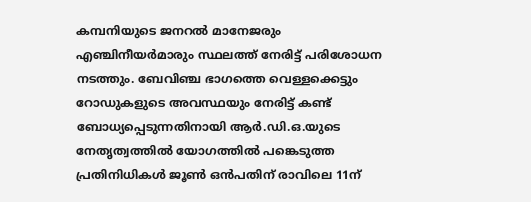കമ്പനിയുടെ ജനറല്‍ മാനേജരും എഞ്ചിനീയര്‍മാരും സ്ഥലത്ത് നേരിട്ട് പരിശോധന നടത്തും. ബേവിഞ്ച ഭാഗത്തെ വെള്ളക്കെട്ടും റോഡുകളുടെ അവസ്ഥയും നേരിട്ട് കണ്ട് ബോധ്യപ്പെടുന്നതിനായി ആര്‍.ഡി.ഒ.യുടെ നേതൃത്വത്തില്‍ യോഗത്തില്‍ പങ്കെടുത്ത പ്രതിനിധികള്‍ ജൂണ്‍ ഒന്‍പതിന് രാവിലെ 11ന്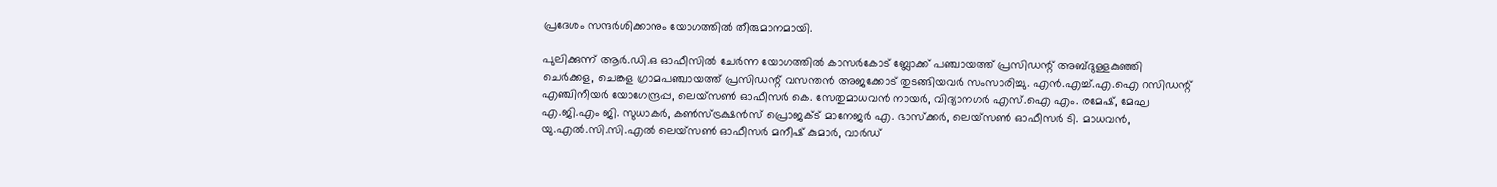പ്രദേശം സന്ദര്‍ശിക്കാനും യോഗത്തില്‍ തീരുമാനമായി.

പുലിക്കുന്ന് ആര്‍.ഡി.ഒ ഓഫീസില്‍ ചേര്‍ന്ന യോഗത്തില്‍ കാസര്‍കോട് ബ്ലോക്ക് പഞ്ചായത്ത് പ്രസിഡന്റ് അബ്ദുള്ളകുഞ്ഞി ചെര്‍ക്കള, ചെങ്കള ഗ്രാമപഞ്ചായത്ത് പ്രസിഡന്റ് വസന്തന്‍ അജക്കോട് തുടങ്ങിയവര്‍ സംസാരിച്ചു. എന്‍.എച്ച്.എ.ഐ റസിഡന്റ് എഞ്ചിനീയര്‍ യോഗേന്ദ്രപ്പ, ലെയ്‌സണ്‍ ഓഫീസര്‍ കെ. സേതുമാധവന്‍ നായര്‍, വിദ്യാനഗര്‍ എസ്.ഐ എം. രമേഷ്, മേഘ എ.ജി.എം ജി. സുധാകര്‍, കണ്‍സ്ട്രക്ഷന്‍സ് പ്രൊജക്ട് മാനേജര്‍ എ. ഭാസ്‌ക്കര്‍, ലെയ്‌സണ്‍ ഓഫീസര്‍ ടി. മാധവന്‍, യു.എല്‍.സി.സി.എല്‍ ലെയ്‌സണ്‍ ഓഫീസര്‍ മനീഷ് കുമാര്‍, വാര്‍ഡ്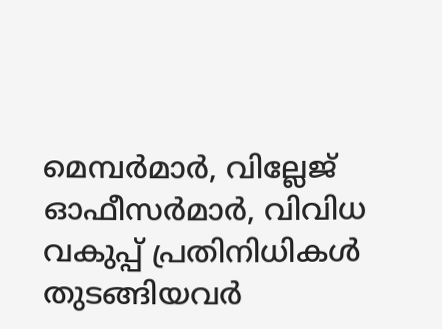മെമ്പര്‍മാര്‍, വില്ലേജ് ഓഫീസര്‍മാര്‍, വിവിധ വകുപ്പ് പ്രതിനിധികള്‍ തുടങ്ങിയവര്‍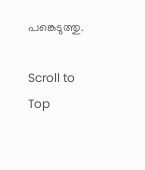പങ്കെടുത്തു.

Scroll to Top